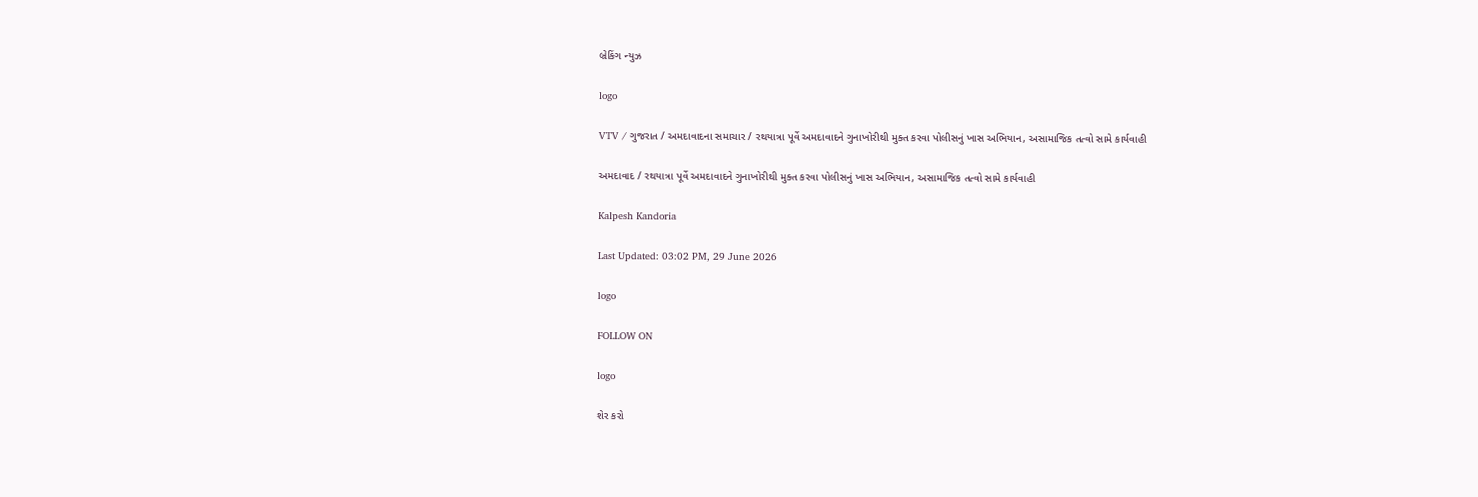બ્રેકિંગ ન્યુઝ

logo

VTV / ગુજરાત / અમદાવાદના સમાચાર / રથયાત્રા પૂર્વે અમદાવાદને ગુનાખોરીથી મુક્ત કરવા પોલીસનું ખાસ અભિયાન, અસામાજિક તત્વો સામે કાર્યવાહી

અમદાવાદ / રથયાત્રા પૂર્વે અમદાવાદને ગુનાખોરીથી મુક્ત કરવા પોલીસનું ખાસ અભિયાન, અસામાજિક તત્વો સામે કાર્યવાહી

Kalpesh Kandoria

Last Updated: 03:02 PM, 29 June 2026

logo

FOLLOW ON

logo

શેર કરો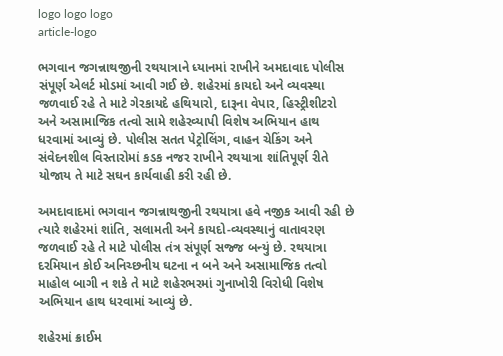logo logo logo
article-logo

ભગવાન જગન્નાથજીની રથયાત્રાને ધ્યાનમાં રાખીને અમદાવાદ પોલીસ સંપૂર્ણ એલર્ટ મોડમાં આવી ગઈ છે. શહેરમાં કાયદો અને વ્યવસ્થા જળવાઈ રહે તે માટે ગેરકાયદે હથિયારો, દારૂના વેપાર, હિસ્ટ્રીશીટરો અને અસામાજિક તત્વો સામે શહેરવ્યાપી વિશેષ અભિયાન હાથ ધરવામાં આવ્યું છે. પોલીસ સતત પેટ્રોલિંગ, વાહન ચેકિંગ અને સંવેદનશીલ વિસ્તારોમાં કડક નજર રાખીને રથયાત્રા શાંતિપૂર્ણ રીતે યોજાય તે માટે સઘન કાર્યવાહી કરી રહી છે.

અમદાવાદમાં ભગવાન જગન્નાથજીની રથયાત્રા હવે નજીક આવી રહી છે ત્યારે શહેરમાં શાંતિ, સલામતી અને કાયદો-વ્યવસ્થાનું વાતાવરણ જળવાઈ રહે તે માટે પોલીસ તંત્ર સંપૂર્ણ સજ્જ બન્યું છે. રથયાત્રા દરમિયાન કોઈ અનિચ્છનીય ઘટના ન બને અને અસામાજિક તત્વો માહોલ બાગી ન શકે તે માટે શહેરભરમાં ગુનાખોરી વિરોધી વિશેષ અભિયાન હાથ ધરવામાં આવ્યું છે.

શહેરમાં ક્રાઈમ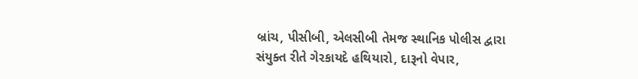બ્રાંચ, પીસીબી, એલસીબી તેમજ સ્થાનિક પોલીસ દ્વારા સંયુક્ત રીતે ગેરકાયદે હથિયારો, દારૂનો વેપાર,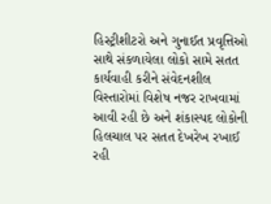હિસ્ટ્રીશીટરો અને ગુનાઈત પ્રવૃત્તિઓ સાથે સંકળાયેલા લોકો સામે સતત કાર્યવાહી કરીને સંવેદનશીલ વિસ્તારોમાં વિશેષ નજર રાખવામાં આવી રહી છે અને શંકાસ્પદ લોકોની હિલચાલ પર સતત દેખરેખ રખાઈ રહી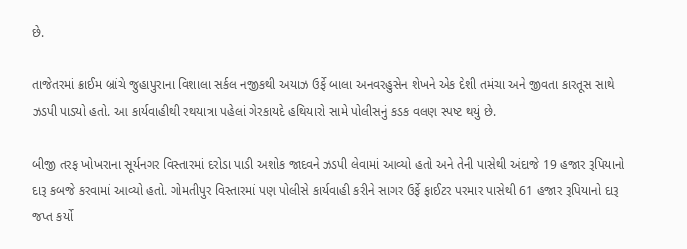છે.

તાજેતરમાં ક્રાઈમ બ્રાંચે જુહાપુરાના વિશાલા સર્કલ નજીકથી અયાઝ ઉર્ફે બાલા અનવરહુસેન શેખને એક દેશી તમંચા અને જીવતા કારતૂસ સાથે ઝડપી પાડ્યો હતો. આ કાર્યવાહીથી રથયાત્રા પહેલાં ગેરકાયદે હથિયારો સામે પોલીસનું કડક વલણ સ્પષ્ટ થયું છે.

બીજી તરફ ખોખરાના સૂર્યનગર વિસ્તારમાં દરોડા પાડી અશોક જાદવને ઝડપી લેવામાં આવ્યો હતો અને તેની પાસેથી અંદાજે 19 હજાર રૂપિયાનો દારૂ કબજે કરવામાં આવ્યો હતો. ગોમતીપુર વિસ્તારમાં પણ પોલીસે કાર્યવાહી કરીને સાગર ઉર્ફે ફાઈટર પરમાર પાસેથી 61 હજાર રૂપિયાનો દારૂ જપ્ત કર્યો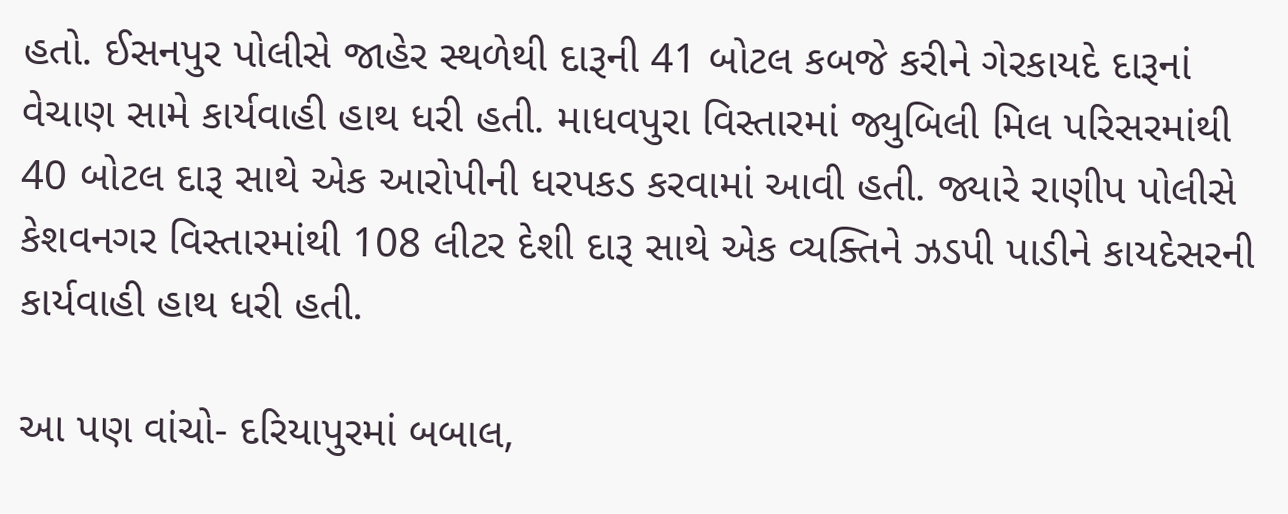હતો. ઈસનપુર પોલીસે જાહેર સ્થળેથી દારૂની 41 બોટલ કબજે કરીને ગેરકાયદે દારૂનાં વેચાણ સામે કાર્યવાહી હાથ ધરી હતી. માધવપુરા વિસ્તારમાં જ્યુબિલી મિલ પરિસરમાંથી 40 બોટલ દારૂ સાથે એક આરોપીની ધરપકડ કરવામાં આવી હતી. જ્યારે રાણીપ પોલીસે કેશવનગર વિસ્તારમાંથી 108 લીટર દેશી દારૂ સાથે એક વ્યક્તિને ઝડપી પાડીને કાયદેસરની કાર્યવાહી હાથ ધરી હતી.

આ પણ વાંચો- દરિયાપુરમાં બબાલ,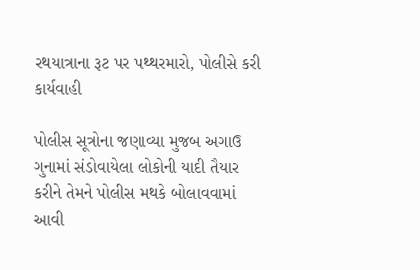રથયાત્રાના રૂટ પર પથ્થરમારો, પોલીસે કરી કાર્યવાહી

પોલીસ સૂત્રોના જણાવ્યા મુજબ અગાઉ ગુનામાં સંડોવાયેલા લોકોની યાદી તૈયાર કરીને તેમને પોલીસ મથકે બોલાવવામાં આવી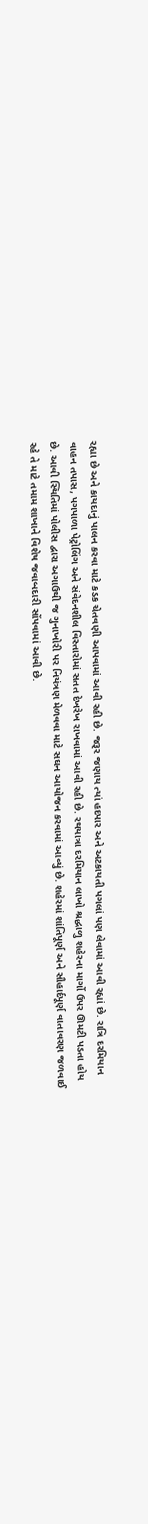રહ્યા છે અને કાયદાનું પાલન કરવા માટે કડક ચેતવણી આપવામાં આવી રહી છે. જરૂર જણાય ત્યાં હદપાર અને અટકાયતી પગલાં પણ લેવામાં આવી રહ્યાં છે. રાત્રિ દરમિયાન વાહન તપાસ, પગપાળા પેટ્રોલિંગ અને સંવેદનશીલ વિસ્તારોમાં સતત દેખરેખ રાખવામાં આવી રહી છે. રથયાત્રા દરમિયાન લાખો શ્રદ્ધાળુ શહેરના માર્ગો ઉપર ઊમટી પડતા હોય છે. આવી સ્થિતિમાં પોલીસ દ્વારા અગાઉથી જ ગુનાખોરી પર નિયંત્રણ મેળવવા માટે સઘન આયોજન કરવામાં આવ્યું છે. શહેરમાં શાંતિપૂર્ણ અને સૌહાર્દપૂર્ણ વાતાવરણ જળવાઈ રહે તે માટે તમામ શાખાને વિશેષ જવાબદારી સોંપવામાં આવી છે.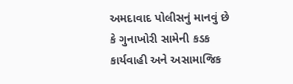અમદાવાદ પોલીસનું માનવું છે કે ગુનાખોરી સામેની કડક કાર્યવાહી અને અસામાજિક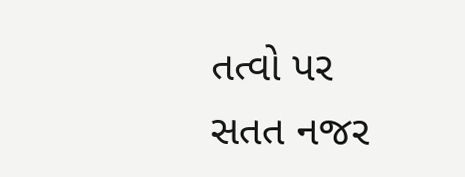તત્વો પર સતત નજર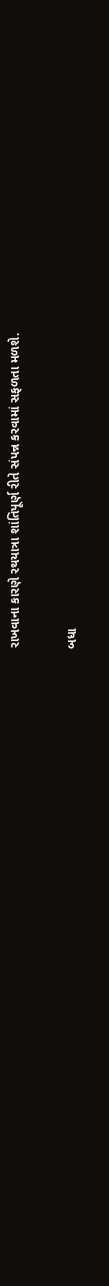રાખવાના કારણે રથયાત્રા શાંતિપૂર્ણ રીતે સંપન્ન કરવામાં સફળતા મળશે.

બધા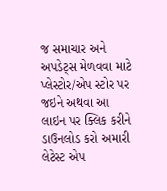જ સમાચાર અને અપડેટ્સ મેળવવા માટે પ્લેસ્ટોર/એપ સ્ટોર પર જઇને અથવા આ લાઇન પર ક્લિક કરીને ડાઉનલોડ કરો અમારી લેટેસ્ટ એપ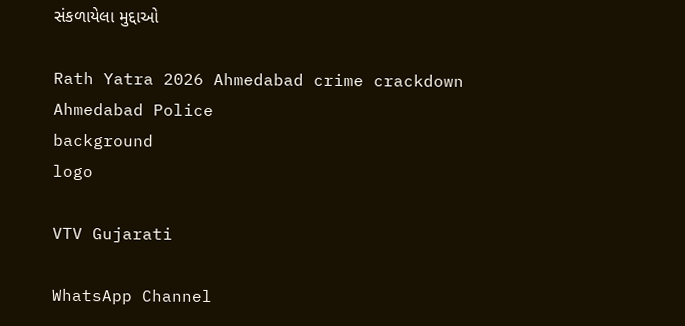સંકળાયેલા મુદ્દાઓ

Rath Yatra 2026 Ahmedabad crime crackdown Ahmedabad Police
background
logo

VTV Gujarati

WhatsApp Channel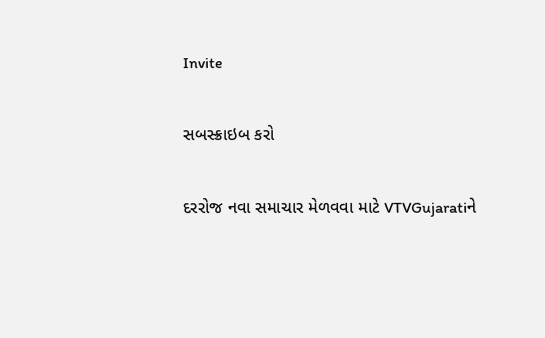Invite

સબસ્ક્રાઇબ કરો

દરરોજ નવા સમાચાર મેળવવા માટે VTVGujaratiને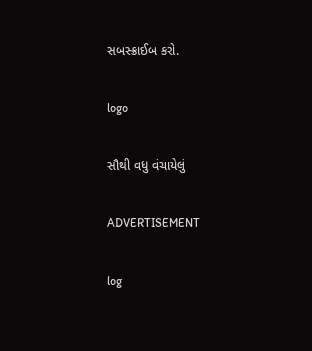સબસ્ક્રાઈબ કરો.

logo

સૌથી વધુ વંચાયેલું

ADVERTISEMENT

log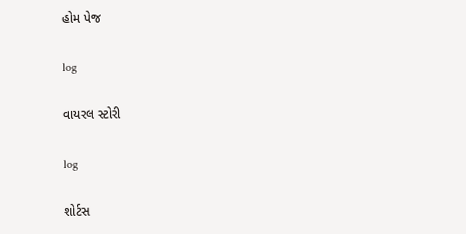હોમ પેજ

log

વાયરલ સ્ટોરી

log

શોર્ટસ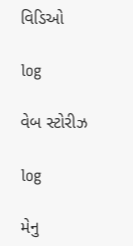વિડિઓ

log

વેબ સ્ટોરીઝ

log

મેનુ